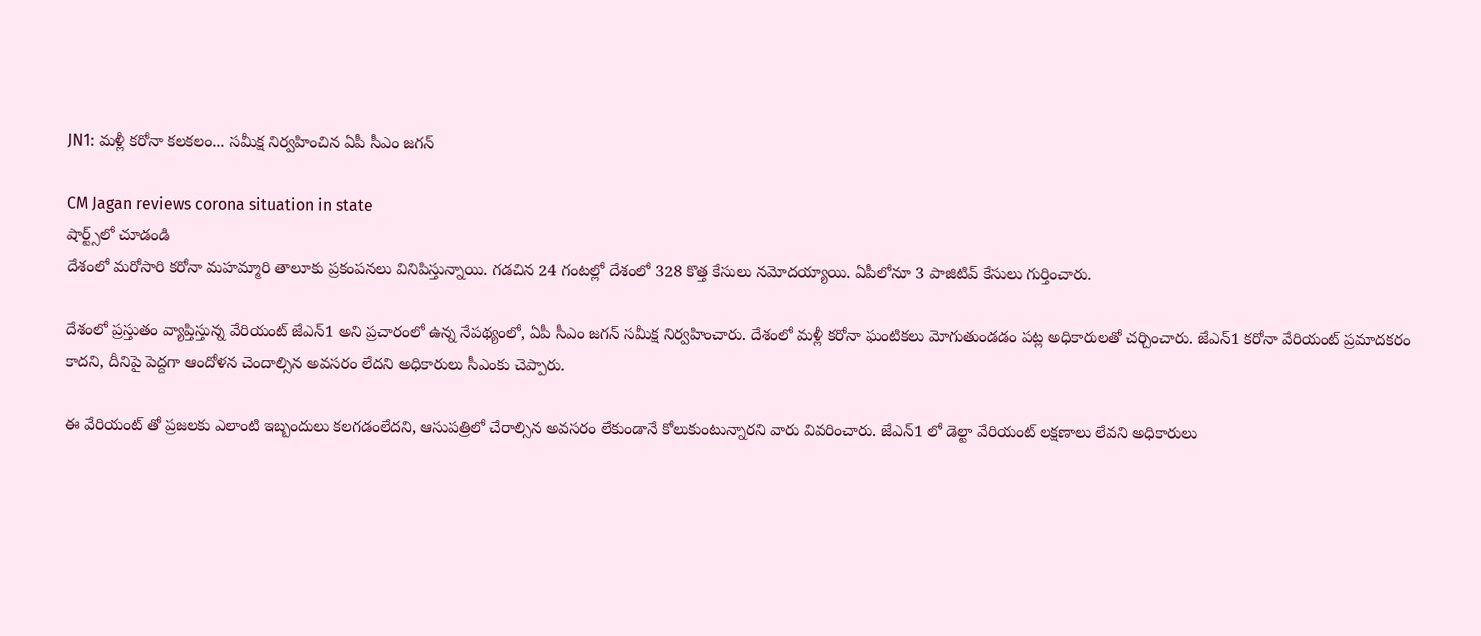JN1: మళ్లీ కరోనా కలకలం... సమీక్ష నిర్వహించిన ఏపీ సీఎం జగన్

CM Jagan reviews corona situation in state
షార్ట్స్‌లో చూడండి
దేశంలో మరోసారి కరోనా మహమ్మారి తాలూకు ప్రకంపనలు వినిపిస్తున్నాయి. గడచిన 24 గంటల్లో దేశంలో 328 కొత్త కేసులు నమోదయ్యాయి. ఏపీలోనూ 3 పాజిటివ్ కేసులు గుర్తించారు.

దేశంలో ప్రస్తుతం వ్యాప్తిస్తున్న వేరియంట్ జేఎన్1 అని ప్రచారంలో ఉన్న నేపథ్యంలో, ఏపీ సీఎం జగన్ సమీక్ష నిర్వహించారు. దేశంలో మళ్లీ కరోనా ఘంటికలు మోగుతుండడం పట్ల అధికారులతో చర్చించారు. జేఎన్1 కరోనా వేరియంట్ ప్రమాదకరం కాదని, దీనిపై పెద్దగా ఆందోళన చెందాల్సిన అవసరం లేదని అధికారులు సీఎంకు చెప్పారు.

ఈ వేరియంట్ తో ప్రజలకు ఎలాంటి ఇబ్బందులు కలగడంలేదని, ఆసుపత్రిలో చేరాల్సిన అవసరం లేకుండానే కోలుకుంటున్నారని వారు వివరించారు. జేఎన్1 లో డెల్టా వేరియంట్ లక్షణాలు లేవని అధికారులు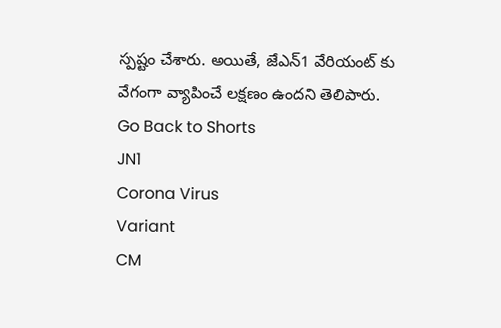స్పష్టం చేశారు. అయితే, జేఎన్1 వేరియంట్ కు వేగంగా వ్యాపించే లక్షణం ఉందని తెలిపారు.
Go Back to Shorts
JN1
Corona Virus
Variant
CM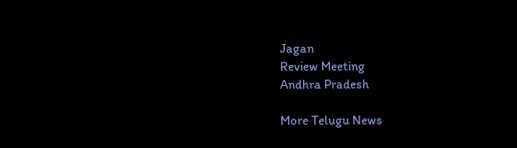Jagan
Review Meeting
Andhra Pradesh

More Telugu News